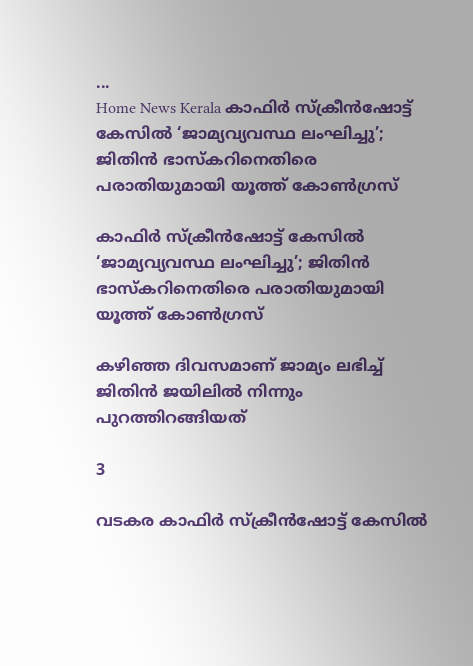...
Home News Kerala കാഫിര്‍ സ്‌ക്രീന്‍ഷോട്ട് കേസിൽ ‘ജാമ്യവ്യവസ്ഥ ലംഘിച്ചു’; ജിതിൻ ഭാസ്‌കറിനെതിരെ പരാതിയുമായി യൂത്ത് കോൺഗ്രസ്

കാഫിര്‍ സ്‌ക്രീന്‍ഷോട്ട് കേസിൽ ‘ജാമ്യവ്യവസ്ഥ ലംഘിച്ചു’; ജിതിൻ ഭാസ്‌കറിനെതിരെ പരാതിയുമായി യൂത്ത് കോൺഗ്രസ്

കഴിഞ്ഞ ദിവസമാണ് ജാമ്യം ലഭിച്ച് ജിതിന്‍ ജയിലില്‍ നിന്നും പുറത്തിറങ്ങിയത്

3

വടകര കാഫിര്‍ സ്‌ക്രീന്‍ഷോട്ട് കേസില്‍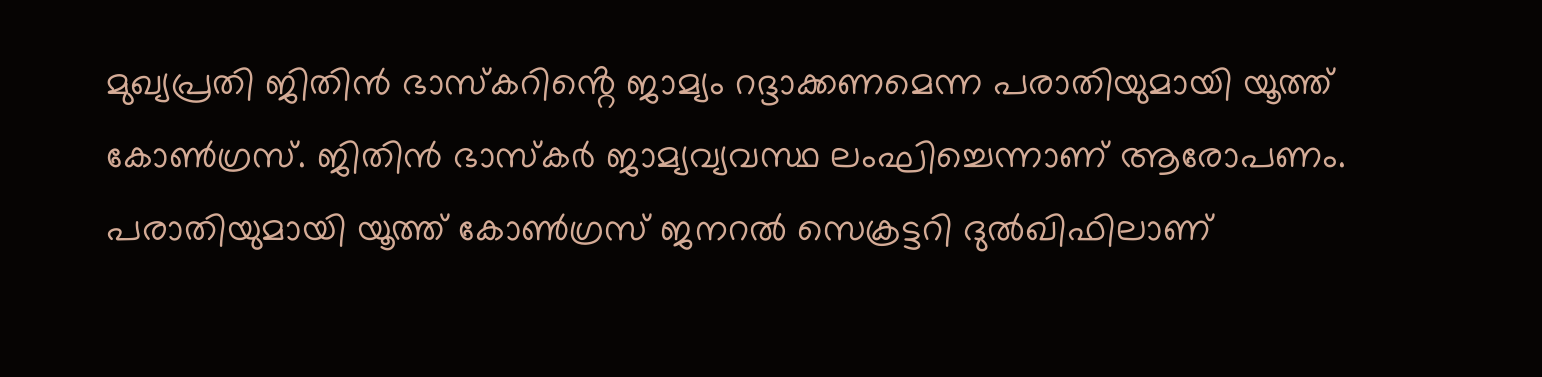മുഖ്യപ്രതി ജിതിന്‍ ഭാസ്‌കറിൻ്റെ ജാമ്യം റദ്ദാക്കണമെന്ന പരാതിയുമായി യൂത്ത് കോണ്‍ഗ്രസ്. ജിതിന്‍ ഭാസ്‌കര്‍ ജാമ്യവ്യവസ്ഥ ലംഘിച്ചെന്നാണ് ആരോപണം. പരാതിയുമായി യൂത്ത് കോണ്‍ഗ്രസ് ജനറല്‍ സെക്രട്ടറി ദുല്‍ഖിഫിലാണ്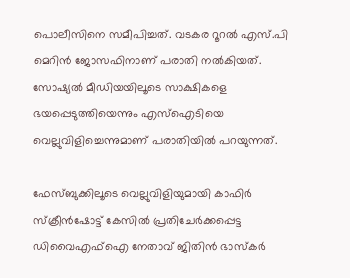പൊലീസിനെ സമീപിച്ചത്. വടകര റൂറല്‍ എസ്.പി മെറിന്‍ ജോസഫിനാണ് പരാതി നല്‍കിയത്. സോഷ്യല്‍ മീഡിയയിലൂടെ സാക്ഷികളെ ഭയപ്പെടുത്തിയെന്നും എസ്‌ഐടിയെ വെല്ലുവിളിച്ചെന്നുമാണ് പരാതിയില്‍ പറയുന്നത്.

ഫേസ്ബുക്കിലൂടെ വെല്ലുവിളിയുമായി കാഫിര്‍ സ്‌ക്രീന്‍ഷോട്ട് കേസില്‍ പ്രതിചേര്‍ക്കപ്പെട്ട ഡിവൈഎഫ്ഐ നേതാവ് ജിതിന്‍ ഭാസ്‌കര്‍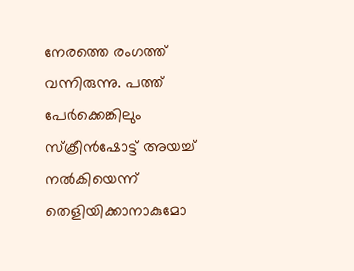നേരത്തെ രംഗത്ത് വന്നിരുന്നു. പത്ത് പേര്‍ക്കെങ്കിലും സ്‌ക്രീന്‍ഷോട്ട് അയച്ച് നല്‍കിയെന്ന് തെളിയിക്കാനാകുമോ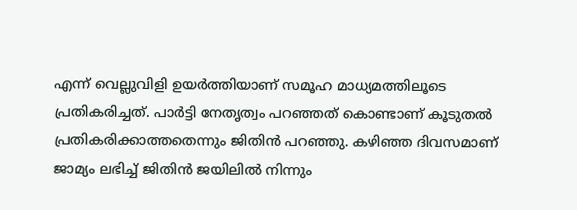എന്ന് വെല്ലുവിളി ഉയർത്തിയാണ് സമൂഹ മാധ്യമത്തിലൂടെ പ്രതികരിച്ചത്. പാര്‍ട്ടി നേതൃത്വം പറഞ്ഞത് കൊണ്ടാണ് കൂടുതല്‍ പ്രതികരിക്കാത്തതെന്നും ജിതിന്‍ പറഞ്ഞു. കഴിഞ്ഞ ദിവസമാണ് ജാമ്യം ലഭിച്ച് ജിതിന്‍ ജയിലില്‍ നിന്നും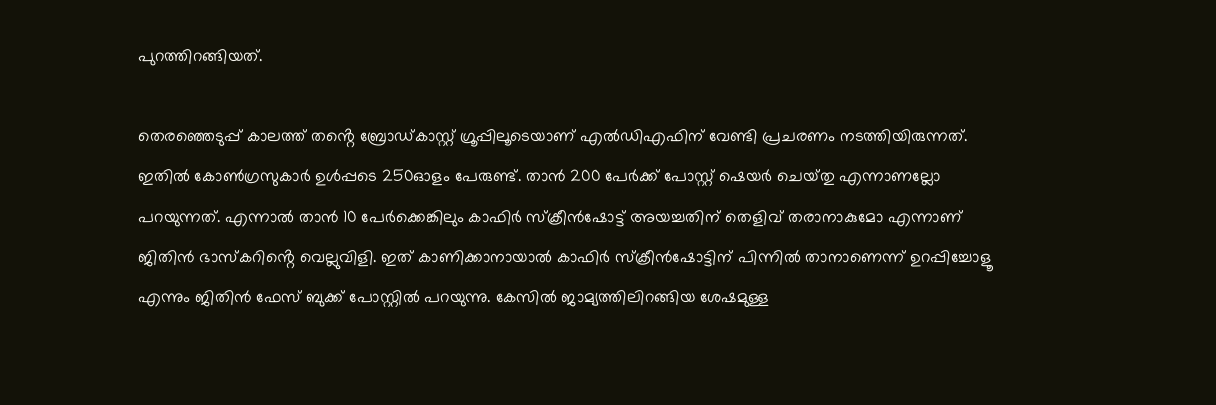പുറത്തിറങ്ങിയത്.

തെരഞ്ഞെടുപ്പ് കാലത്ത് തൻ്റെ ബ്രോഡ്‌കാസ്റ്റ് ഗ്രൂപ്പിലൂടെയാണ് എല്‍ഡിഎഫിന് വേണ്ടി പ്രചരണം നടത്തിയിരുന്നത്. ഇതില്‍ കോണ്‍ഗ്രസുകാര്‍ ഉള്‍പ്പടെ 250ഓളം പേരുണ്ട്. താന്‍ 200 പേര്‍ക്ക് പോസ്റ്റ് ഷെയര്‍ ചെയ്‌തു എന്നാണല്ലോ പറയുന്നത്. എന്നാല്‍ താന്‍ 10 പേര്‍ക്കെങ്കിലും കാഫിര്‍ സ്‌ക്രീന്‍ഷോട്ട് അയച്ചതിന് തെളിവ് തരാനാകുമോ എന്നാണ് ജിതിന്‍ ഭാസ്‌കറിൻ്റെ വെല്ലുവിളി. ഇത് കാണിക്കാനായാല്‍ കാഫിര്‍ സ്‌ക്രീന്‍ഷോട്ടിന് പിന്നില്‍ താനാണെന്ന് ഉറപ്പിച്ചോളൂ എന്നും ജിതിന്‍ ഫേസ് ബുക്ക് പോസ്റ്റില്‍ പറയുന്നു. കേസില്‍ ജാമ്യത്തിലിറങ്ങിയ ശേഷമുള്ള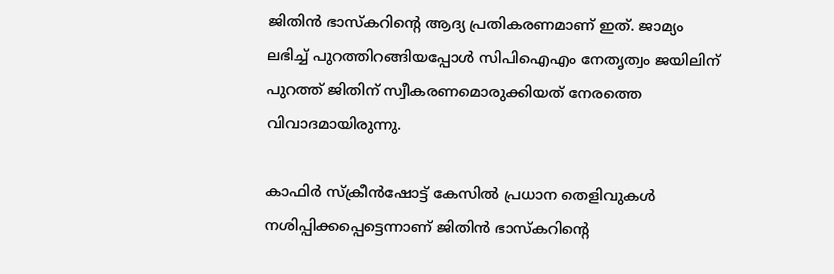ജിതിന്‍ ഭാസ്‌കറിൻ്റെ ആദ്യ പ്രതികരണമാണ് ഇത്. ജാമ്യം ലഭിച്ച് പുറത്തിറങ്ങിയപ്പോള്‍ സിപിഐഎം നേതൃത്വം ജയിലിന് പുറത്ത് ജിതിന് സ്വീകരണമൊരുക്കിയത് നേരത്തെ വിവാദമായിരുന്നു.

കാഫിര്‍ സ്‌ക്രീന്‍ഷോട്ട് കേസില്‍ പ്രധാന തെളിവുകള്‍ നശിപ്പിക്കപ്പെട്ടെന്നാണ് ജിതിൻ ഭാസ്‌കറിൻ്റെ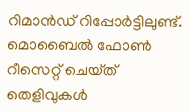റിമാന്‍ഡ് റിപ്പോര്‍ട്ടിലുണ്ട്. മൊബൈല്‍ ഫോണ്‍ റീസെറ്റ് ചെയ്‌ത്‌ തെളിവുകള്‍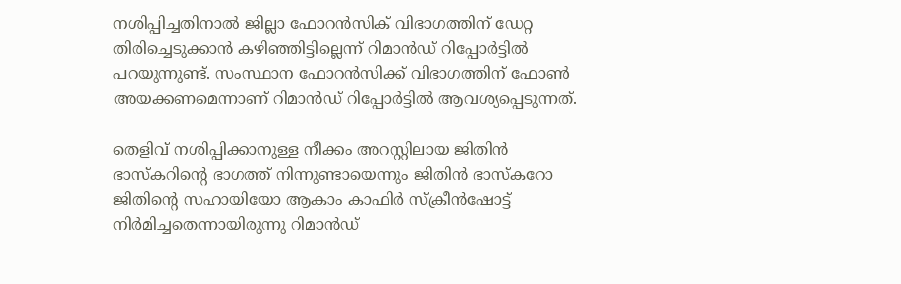നശിപ്പിച്ചതിനാല്‍ ജില്ലാ ഫോറന്‍സിക് വിഭാഗത്തിന് ഡേറ്റ തിരിച്ചെടുക്കാന്‍ കഴിഞ്ഞിട്ടില്ലെന്ന് റിമാന്‍ഡ് റിപ്പോര്‍ട്ടില്‍ പറയുന്നുണ്ട്. സംസ്ഥാന ഫോറന്‍സിക്ക് വിഭാഗത്തിന് ഫോണ്‍ അയക്കണമെന്നാണ് റിമാന്‍ഡ് റിപ്പോര്‍ട്ടില്‍ ആവശ്യപ്പെടുന്നത്.

തെളിവ് നശിപ്പിക്കാനുള്ള നീക്കം അറസ്റ്റിലായ ജിതിന്‍ ഭാസ്‌കറിൻ്റെ ഭാഗത്ത് നിന്നുണ്ടായെന്നും ജിതിന്‍ ഭാസ്‌കറോ ജിതിൻ്റെ സഹായിയോ ആകാം കാഫിര്‍ സ്‌ക്രീന്‍ഷോട്ട് നിര്‍മിച്ചതെന്നായിരുന്നു റിമാൻഡ്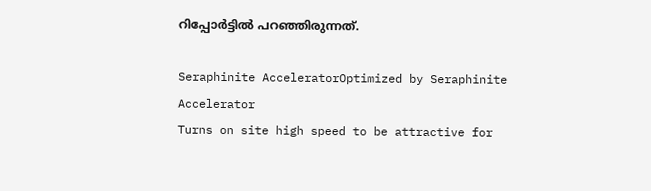റിപ്പോർട്ടിൽ പറഞ്ഞിരുന്നത്.

Seraphinite AcceleratorOptimized by Seraphinite Accelerator
Turns on site high speed to be attractive for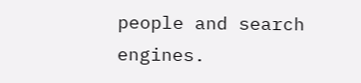people and search engines.